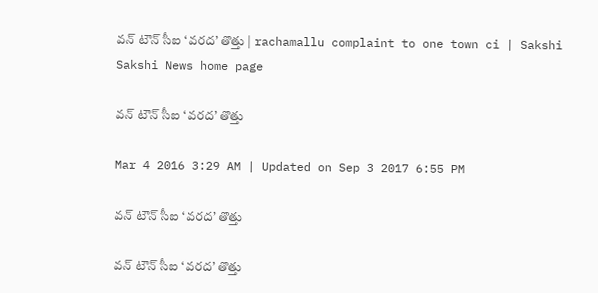వన్ టౌన్ సీఐ ‘వరద’ తొత్తు | rachamallu complaint to one town ci | Sakshi
Sakshi News home page

వన్ టౌన్ సీఐ ‘వరద’ తొత్తు

Mar 4 2016 3:29 AM | Updated on Sep 3 2017 6:55 PM

వన్ టౌన్ సీఐ ‘వరద’ తొత్తు

వన్ టౌన్ సీఐ ‘వరద’ తొత్తు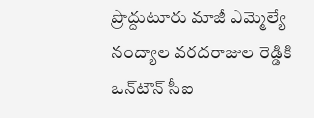ప్రొద్దుటూరు మాజీ ఎమ్మెల్యే నంద్యాల వరదరాజుల రెడ్డికి ఒన్‌టౌన్ సీఐ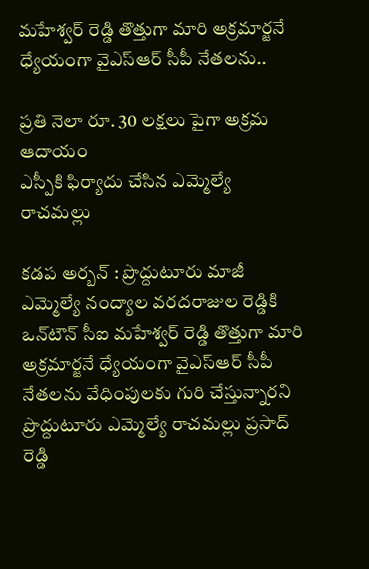మహేశ్వర్ రెడ్డి తొత్తుగా మారి అక్రమార్జనే ధ్యేయంగా వైఎస్‌ఆర్ సీపీ నేతలను..

ప్రతి నెలా రూ. 30 లక్షలు పైగా అక్రమ ఆదాయం
ఎస్పీకి ఫిర్యాదు చేసిన ఎమ్మెల్యే రాచమల్లు

కడప అర్బన్ : ప్రొద్దుటూరు మాజీ ఎమ్మెల్యే నంద్యాల వరదరాజుల రెడ్డికి ఒన్‌టౌన్ సీఐ మహేశ్వర్ రెడ్డి తొత్తుగా మారి అక్రమార్జనే ధ్యేయంగా వైఎస్‌ఆర్ సీపీ నేతలను వేధింపులకు గురి చేస్తున్నారని ప్రొద్దుటూరు ఎమ్మెల్యే రాచమల్లు ప్రసాద్ రెడ్డి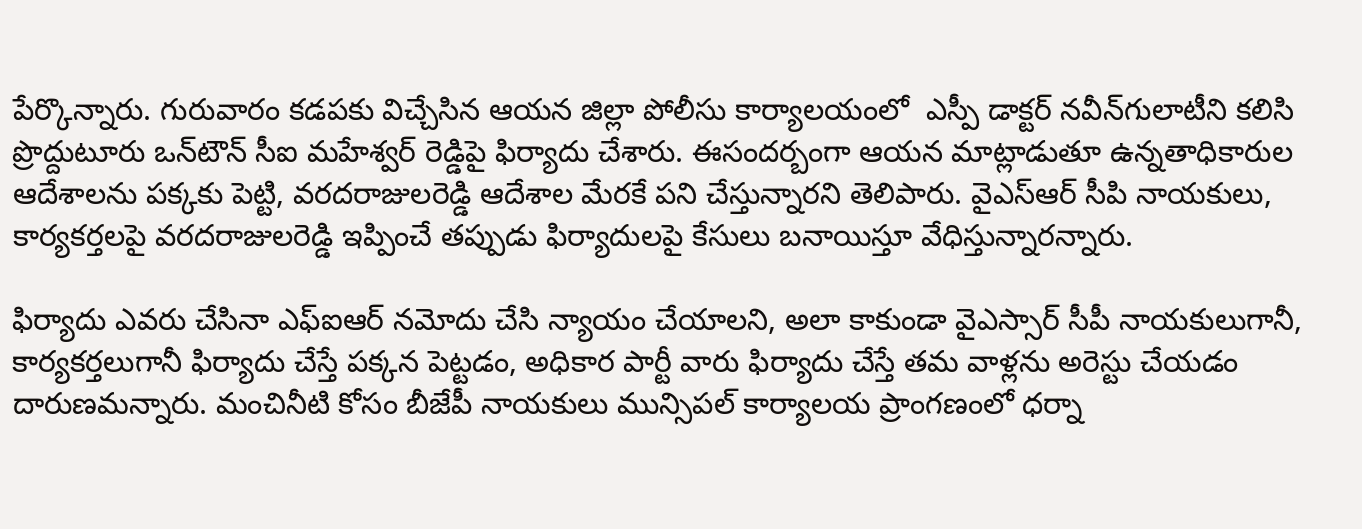పేర్కొన్నారు. గురువారం కడపకు విచ్చేసిన ఆయన జిల్లా పోలీసు కార్యాలయంలో  ఎస్పీ డాక్టర్ నవీన్‌గులాటీని కలిసి ప్రొద్దుటూరు ఒన్‌టౌన్ సీఐ మహేశ్వర్ రెడ్డిపై ఫిర్యాదు చేశారు. ఈసందర్బంగా ఆయన మాట్లాడుతూ ఉన్నతాధికారుల ఆదేశాలను పక్కకు పెట్టి, వరదరాజులరెడ్డి ఆదేశాల మేరకే పని చేస్తున్నారని తెలిపారు. వైఎస్‌ఆర్ సీపి నాయకులు, కార్యకర్తలపై వరదరాజులరెడ్డి ఇప్పించే తప్పుడు ఫిర్యాదులపై కేసులు బనాయిస్తూ వేధిస్తున్నారన్నారు.

ఫిర్యాదు ఎవరు చేసినా ఎఫ్‌ఐఆర్ నమోదు చేసి న్యాయం చేయాలని, అలా కాకుండా వైఎస్సార్ సీపీ నాయకులుగానీ, కార్యకర్తలుగానీ ఫిర్యాదు చేస్తే పక్కన పెట్టడం, అధికార పార్టీ వారు ఫిర్యాదు చేస్తే తమ వాళ్లను అరెస్టు చేయడం దారుణమన్నారు. మంచినీటి కోసం బీజేపీ నాయకులు మున్సిపల్ కార్యాలయ ప్రాంగణంలో ధర్నా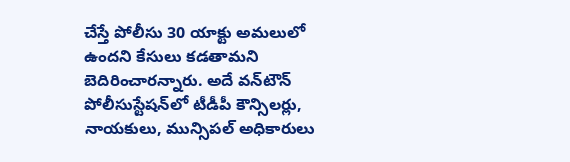చేస్తే పోలీసు 30 యాక్టు అమలులో ఉందని కేసులు కడతామని బెదిరించారన్నారు. అదే వన్‌టౌన్ పోలీసుస్టేషన్‌లో టీడీపీ కౌన్సిలర్లు, నాయకులు, మున్సిపల్ అధికారులు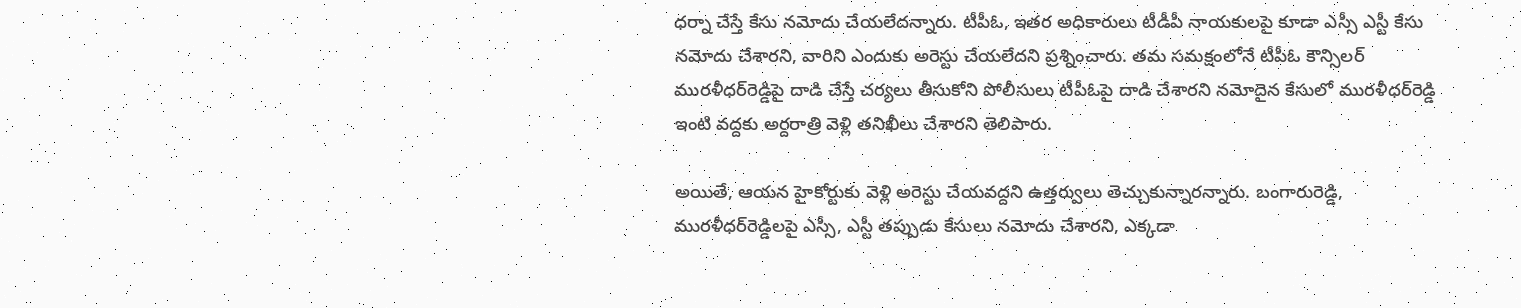ధర్నా చేస్తే కేసు నమోదు చేయలేదన్నారు. టీపీఓ, ఇతర అధికారులు టీడీపీ నాయకులపై కూడా ఎస్సీ ఎస్టీ కేసు నమోదు చేశారని, వారిని ఎందుకు అరెస్టు చేయలేదని ప్రశ్నించారు. తమ సమక్షంలోనే టీపీఓ కౌన్సిలర్ మురళీధర్‌రెడ్డిపై దాడి చేస్తే చర్యలు తీసుకోని పోలీసులు టీపీఓపై దాడి చేశారని నమోదైన కేసులో మురళీధర్‌రెడ్డి  ఇంటి వద్దకు అర్దరాత్రి వెళ్లి తనిఖీలు చేశారని తెలిపారు.

అయితే, ఆయన హైకోర్టుకు వెళ్లి అరెస్టు చేయవద్దని ఉత్తర్వులు తెచ్చుకున్నారన్నారు. బంగారురెడ్డి, మురళీధర్‌రెడ్డిలపై ఎస్సీ, ఎస్టీ తప్పుడు కేసులు నమోదు చేశారని, ఎక్కడా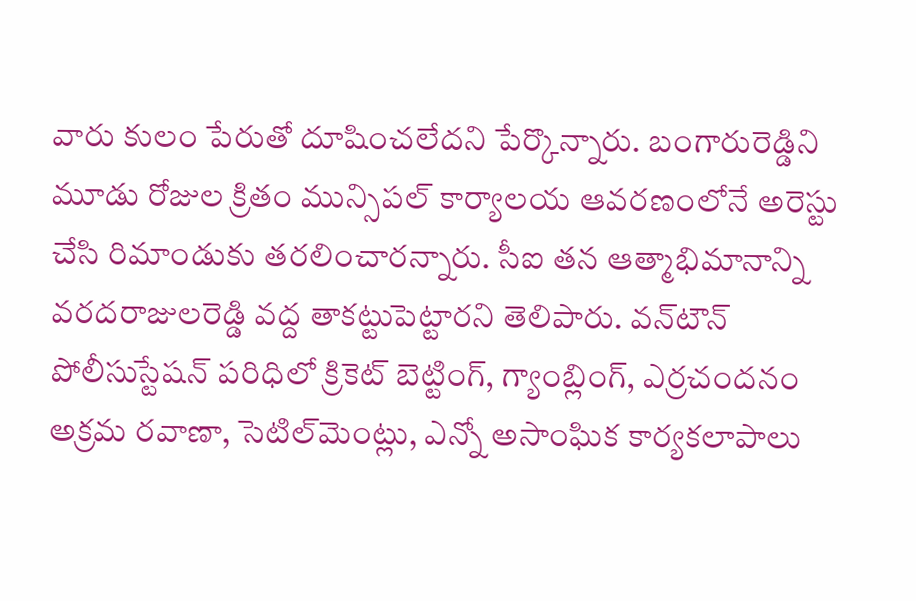వారు కులం పేరుతో దూషించలేదని పేర్కొన్నారు. బంగారురెడ్డిని మూడు రోజుల క్రితం మున్సిపల్ కార్యాలయ ఆవరణంలోనే అరెస్టు చేసి రిమాండుకు తరలించారన్నారు. సీఐ తన ఆత్మాభిమానాన్ని వరదరాజులరెడ్డి వద్ద తాకట్టుపెట్టారని తెలిపారు. వన్‌టౌన్ పోలీసుస్టేషన్ పరిధిలో క్రికెట్ బెట్టింగ్, గ్యాంబ్లింగ్, ఎర్రచందనం అక్రమ రవాణా, సెటిల్‌మెంట్లు, ఎన్నో అసాంఘిక కార్యకలాపాలు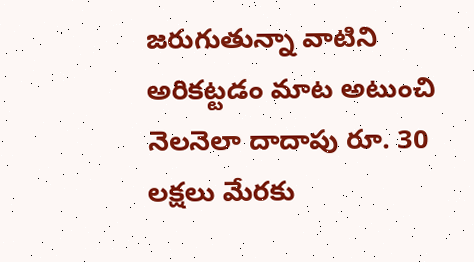జరుగుతున్నా వాటిని అరికట్టడం మాట అటుంచి నెలనెలా దాదాపు రూ. 30 లక్షలు మేరకు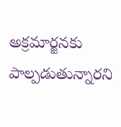అక్రమార్జనకు పాల్పడుతున్నారని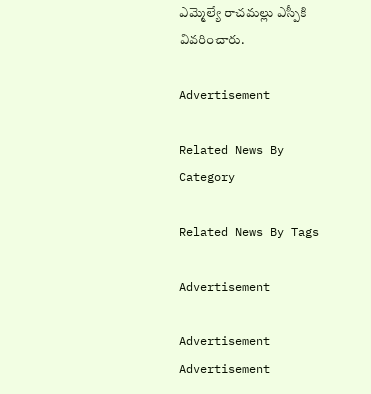ఎమ్మెల్యే రాచమల్లు ఎస్పీకి వివరించారు.

Advertisement

Related News By Category

Related News By Tags

Advertisement

Advertisement
Advertisement